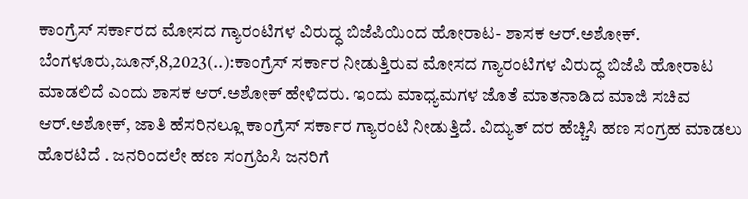ಕಾಂಗ್ರೆಸ್ ಸರ್ಕಾರದ ಮೋಸದ ಗ್ಯಾರಂಟಿಗಳ ವಿರುದ್ಧ ಬಿಜೆಪಿಯಿಂದ ಹೋರಾಟ- ಶಾಸಕ ಆರ್.ಅಶೋಕ್. ಬೆಂಗಳೂರು,ಜೂನ್,8,2023(..):ಕಾಂಗ್ರೆಸ್ ಸರ್ಕಾರ ನೀಡುತ್ತಿರುವ ಮೋಸದ ಗ್ಯಾರಂಟಿಗಳ ವಿರುದ್ಧ ಬಿಜೆಪಿ ಹೋರಾಟ ಮಾಡಲಿದೆ ಎಂದು ಶಾಸಕ ಆರ್.ಅಶೋಕ್ ಹೇಳಿದರು. ಇಂದು ಮಾಧ್ಯಮಗಳ ಜೊತೆ ಮಾತನಾಡಿದ ಮಾಜಿ ಸಚಿವ ಆರ್.ಅಶೋಕ್, ಜಾತಿ ಹೆಸರಿನಲ್ಲೂ ಕಾಂಗ್ರೆಸ್ ಸರ್ಕಾರ ಗ್ಯಾರಂಟಿ ನೀಡುತ್ತಿದೆ. ವಿದ್ಯುತ್ ದರ ಹೆಚ್ಚಿಸಿ ಹಣ ಸಂಗ್ರಹ ಮಾಡಲು ಹೊರಟಿದೆ . ಜನರಿಂದಲೇ ಹಣ ಸಂಗ್ರಹಿಸಿ ಜನರಿಗೆ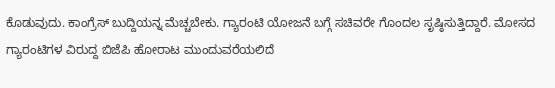ಕೊಡುವುದು. ಕಾಂಗ್ರೆಸ್ ಬುದ್ದಿಯನ್ನ ಮೆಚ್ಚಬೇಕು. ಗ್ಯಾರಂಟಿ ಯೋಜನೆ ಬಗ್ಗೆ ಸಚಿವರೇ ಗೊಂದಲ ಸೃಷ್ಠಿಸುತ್ತಿದ್ದಾರೆ. ಮೋಸದ ಗ್ಯಾರಂಟಿಗಳ ವಿರುದ್ದ ಬಿಜೆಪಿ ಹೋರಾಟ ಮುಂದುವರೆಯಲಿದೆ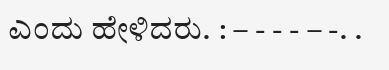ಎಂದು ಹೇಳಿದರು. : – - - - – -. .